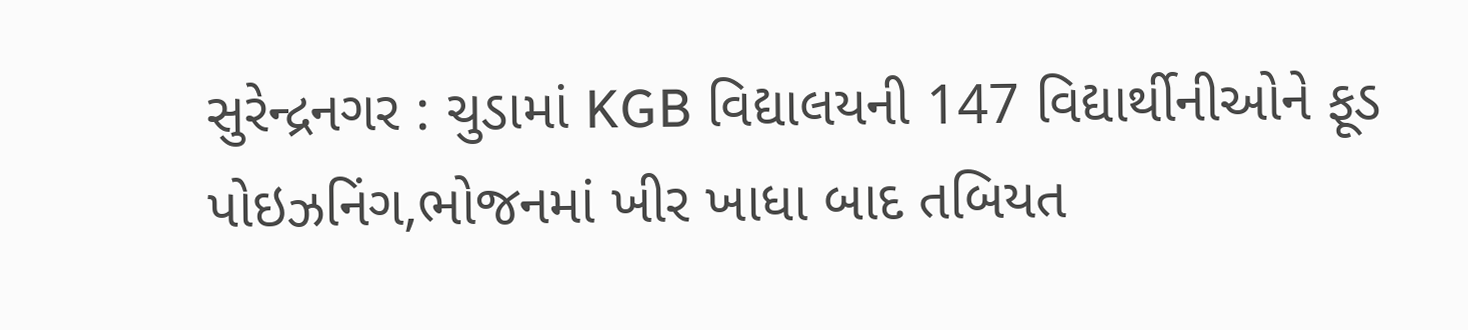સુરેન્દ્રનગર : ચુડામાં KGB વિદ્યાલયની 147 વિદ્યાર્થીનીઓને ફૂડ પોઇઝનિંગ,ભોજનમાં ખીર ખાધા બાદ તબિયત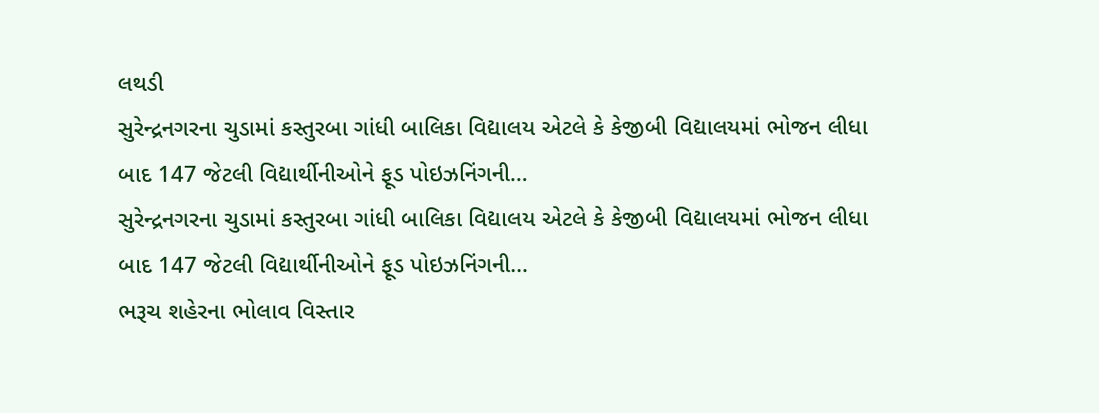લથડી
સુરેન્દ્રનગરના ચુડામાં કસ્તુરબા ગાંધી બાલિકા વિદ્યાલય એટલે કે કેજીબી વિદ્યાલયમાં ભોજન લીધા બાદ 147 જેટલી વિદ્યાર્થીનીઓને ફૂડ પોઇઝનિંગની…
સુરેન્દ્રનગરના ચુડામાં કસ્તુરબા ગાંધી બાલિકા વિદ્યાલય એટલે કે કેજીબી વિદ્યાલયમાં ભોજન લીધા બાદ 147 જેટલી વિદ્યાર્થીનીઓને ફૂડ પોઇઝનિંગની…
ભરૂચ શહેરના ભોલાવ વિસ્તાર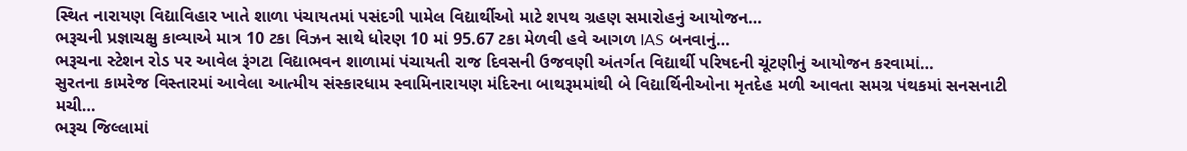સ્થિત નારાયણ વિદ્યાવિહાર ખાતે શાળા પંચાયતમાં પસંદગી પામેલ વિદ્યાર્થીઓ માટે શપથ ગ્રહણ સમારોહનું આયોજન…
ભરૂચની પ્રજ્ઞાચક્ષુ કાવ્યાએ માત્ર 10 ટકા વિઝન સાથે ધોરણ 10 માં 95.67 ટકા મેળવી હવે આગળ IAS બનવાનું…
ભરૂચના સ્ટેશન રોડ પર આવેલ રૂંગટા વિદ્યાભવન શાળામાં પંચાયતી રાજ દિવસની ઉજવણી અંતર્ગત વિદ્યાર્થી પરિષદની ચૂંટણીનું આયોજન કરવામાં…
સુરતના કામરેજ વિસ્તારમાં આવેલા આત્મીય સંસ્કારધામ સ્વામિનારાયણ મંદિરના બાથરૂમમાંથી બે વિદ્યાર્થિનીઓના મૃતદેહ મળી આવતા સમગ્ર પંથકમાં સનસનાટી મચી…
ભરૂચ જિલ્લામાં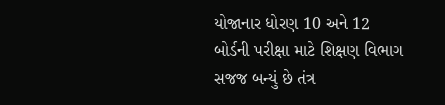યોજાનાર ધોરણ 10 અને 12 બોર્ડની પરીક્ષા માટે શિક્ષણ વિભાગ સજજ બન્યું છે તંત્ર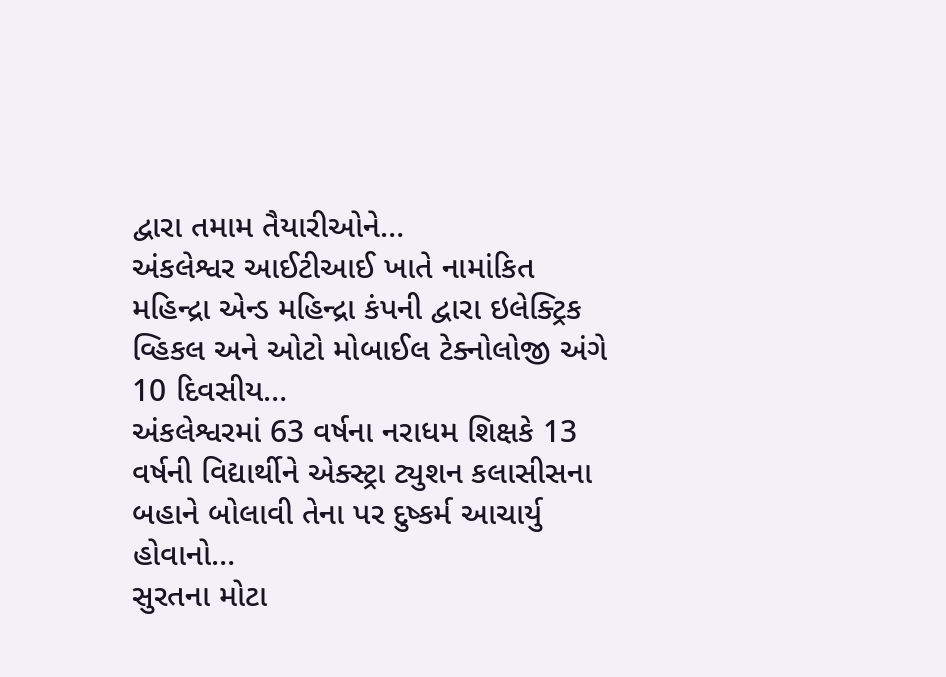દ્વારા તમામ તૈયારીઓને…
અંકલેશ્વર આઈટીઆઈ ખાતે નામાંકિત મહિન્દ્રા એન્ડ મહિન્દ્રા કંપની દ્વારા ઇલેક્ટ્રિક વ્હિકલ અને ઓટો મોબાઈલ ટેક્નોલોજી અંગે 10 દિવસીય…
અંકલેશ્વરમાં 63 વર્ષના નરાધમ શિક્ષકે 13 વર્ષની વિદ્યાર્થીને એક્સ્ટ્રા ટ્યુશન કલાસીસના બહાને બોલાવી તેના પર દુષ્કર્મ આચાર્યુ હોવાનો…
સુરતના મોટા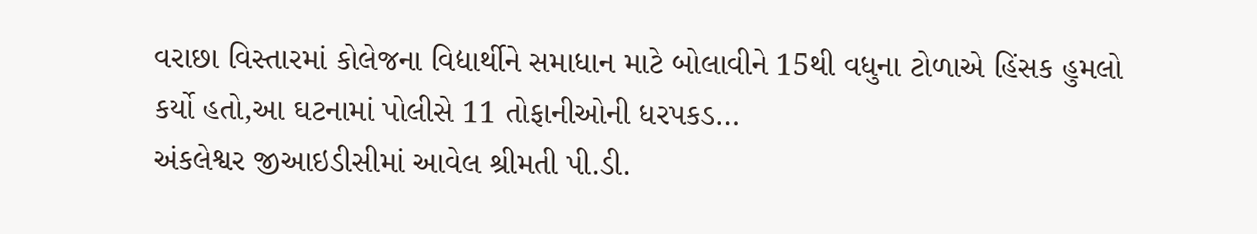વરાછા વિસ્તારમાં કોલેજના વિદ્યાર્થીને સમાધાન માટે બોલાવીને 15થી વધુના ટોળાએ હિંસક હુમલો કર્યો હતો,આ ઘટનામાં પોલીસે 11 તોફાનીઓની ધરપકડ…
અંકલેશ્વર જીઆઇડીસીમાં આવેલ શ્રીમતી પી.ડી.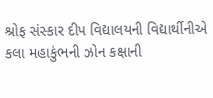શ્રોફ સંસ્કાર દીપ વિદ્યાલયની વિદ્યાર્થીનીએ કલા મહાકુંભની ઝોન કક્ષાની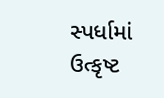સ્પર્ધામાં ઉત્કૃષ્ટ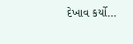દેખાવ કર્યો…